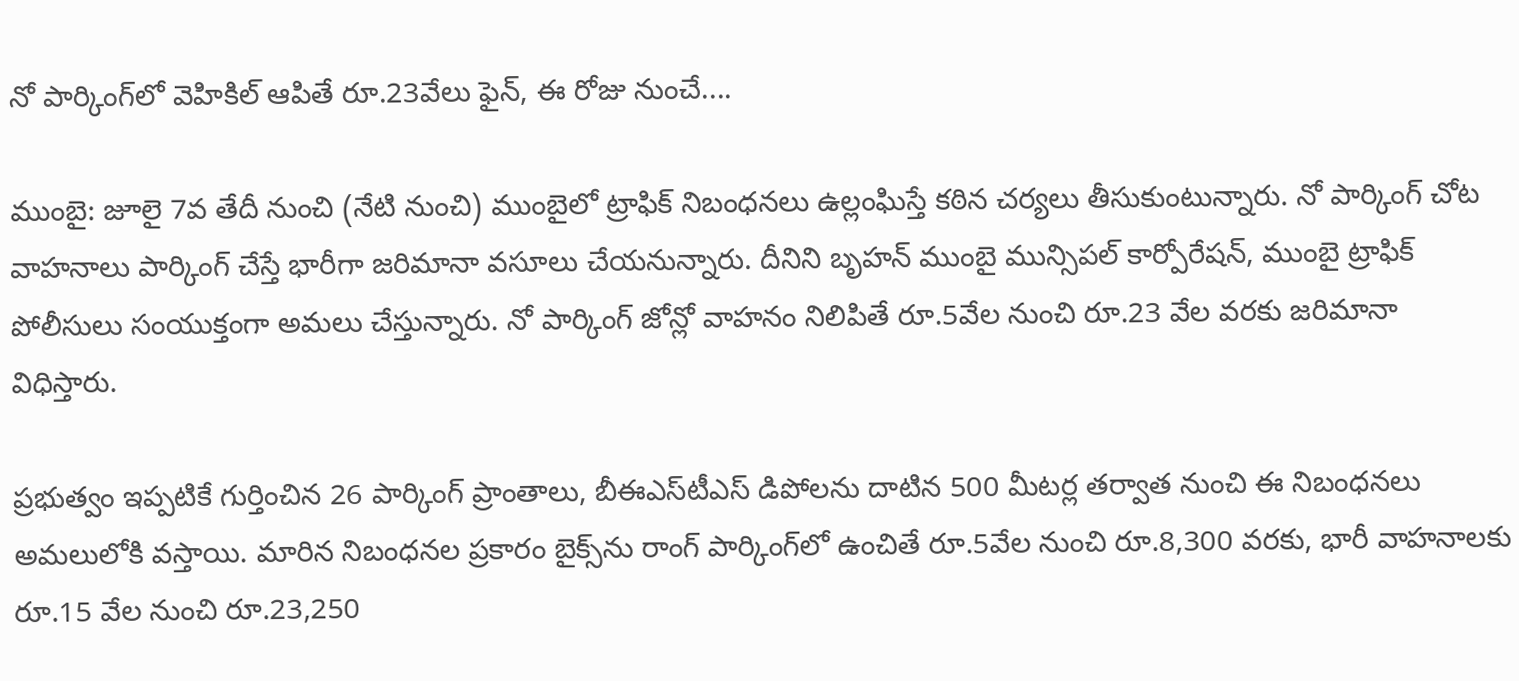నో పార్కింగ్‌లో వెహికిల్ ఆపితే రూ.23వేలు ఫైన్, ఈ రోజు నుంచే....

ముంబై: జూలై 7వ తేదీ నుంచి (నేటి నుంచి) ముంబైలో ట్రాఫిక్ నిబంధనలు ఉల్లంఘిస్తే కఠిన చర్యలు తీసుకుంటున్నారు. నో పార్కింగ్ చోట వాహనాలు పార్కింగ్ చేస్తే భారీగా జరిమానా వసూలు చేయనున్నారు. దీనిని బృహన్ ముంబై మున్సిపల్ కార్పోరేషన్, ముంబై ట్రాఫిక్ పోలీసులు సంయుక్తంగా అమలు చేస్తున్నారు. నో పార్కింగ్ జోన్లో వాహనం నిలిపితే రూ.5వేల నుంచి రూ.23 వేల వరకు జరిమానా విధిస్తారు.

ప్రభుత్వం ఇప్పటికే గుర్తించిన 26 పార్కింగ్ ప్రాంతాలు, బీఈఎస్‌టీఎస్‌ డిపోలను దాటిన 500 మీటర్ల తర్వాత నుంచి ఈ నిబంధనలు అమలులోకి వస్తాయి. మారిన నిబంధనల ప్రకారం బైక్స్‌ను రాంగ్ పార్కింగ్‌లో ఉంచితే రూ.5వేల నుంచి రూ.8,300 వరకు, భారీ వాహనాలకు రూ.15 వేల నుంచి రూ.23,250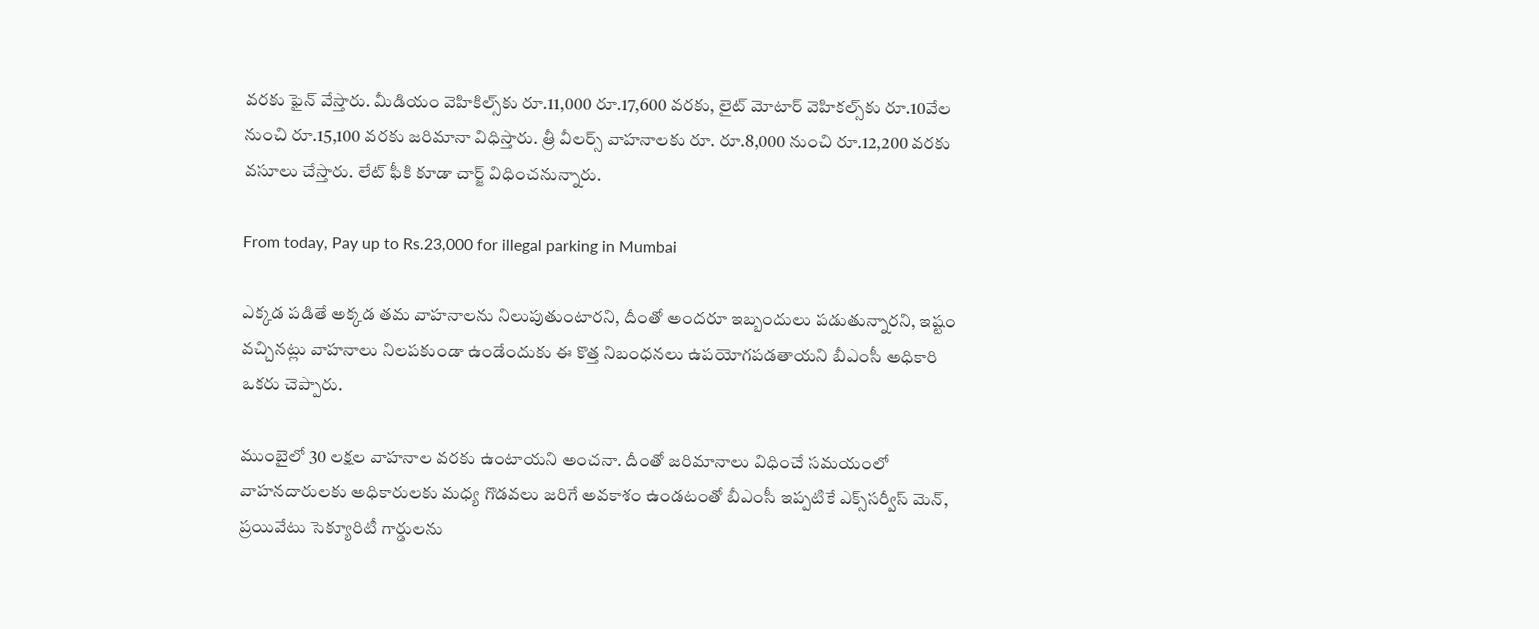వరకు ఫైన్ వేస్తారు. మీడియం వెహికిల్స్‌కు రూ.11,000 రూ.17,600 వరకు, లైట్ మోటార్ వెహికల్స్‌కు రూ.10వేల నుంచి రూ.15,100 వరకు జరిమానా విధిస్తారు. త్రీ వీలర్స్ వాహనాలకు రూ. రూ.8,000 నుంచి రూ.12,200 వరకు వసూలు చేస్తారు. లేట్ ఫీకి కూడా చార్జ్ విధించనున్నారు.

From today, Pay up to Rs.23,000 for illegal parking in Mumbai

ఎక్కడ పడితే అక్కడ తమ వాహనాలను నిలుపుతుంటారని, దీంతో అందరూ ఇబ్బందులు పడుతున్నారని, ఇష్టం వచ్చినట్లు వాహనాలు నిలపకుండా ఉండేందుకు ఈ కొత్త నిబంధనలు ఉపయోగపడతాయని బీఎంసీ అధికారి ఒకరు చెప్పారు.

ముంబైలో 30 లక్షల వాహనాల వరకు ఉంటాయని అంచనా. దీంతో జరిమానాలు విధించే సమయంలో వాహనదారులకు అధికారులకు మధ్య గొడవలు జరిగే అవకాశం ఉండటంతో బీఎంసీ ఇప్పటికే ఎక్స్‌సర్వీస్ మెన్, ప్రయివేటు సెక్యూరిటీ గార్డులను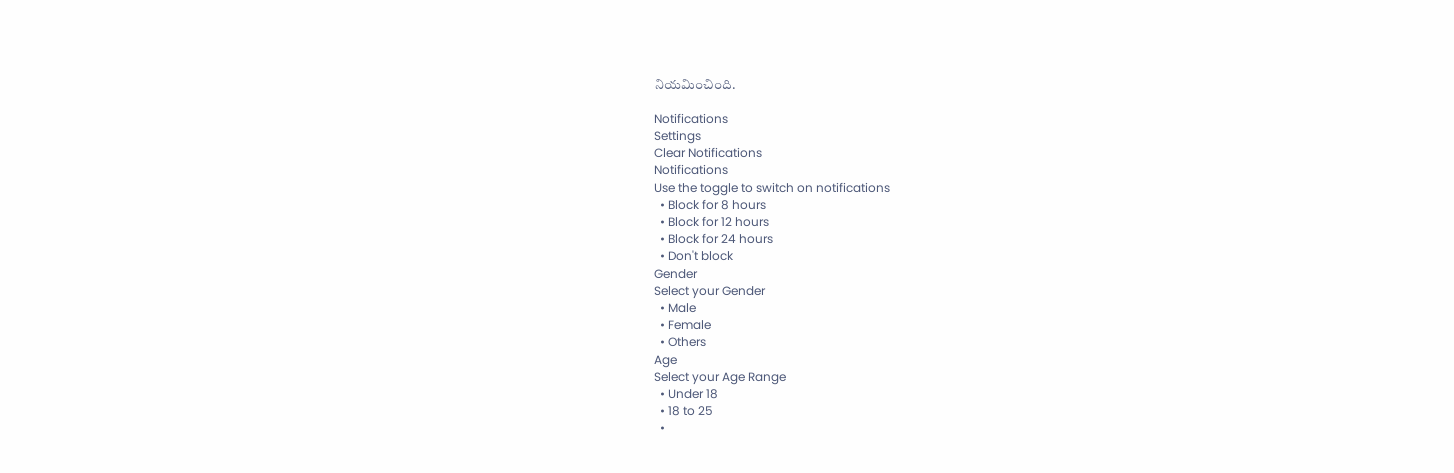నియమించింది.

Notifications
Settings
Clear Notifications
Notifications
Use the toggle to switch on notifications
  • Block for 8 hours
  • Block for 12 hours
  • Block for 24 hours
  • Don't block
Gender
Select your Gender
  • Male
  • Female
  • Others
Age
Select your Age Range
  • Under 18
  • 18 to 25
  •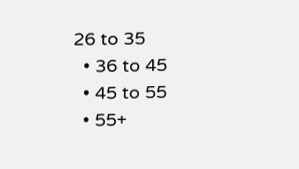26 to 35
  • 36 to 45
  • 45 to 55
  • 55+